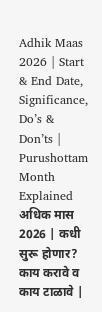Adhik Maas 2026 | Start & End Date, Significance, Do’s & Don’ts | Purushottam Month Explained
अधिक मास 2026 | कधी सुरू होणार? काय करावे व काय टाळावे |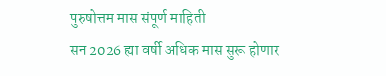पुरुषोत्तम मास संपूर्ण माहिती
सन 2026 ह्या वर्षी अधिक मास सुरू होणार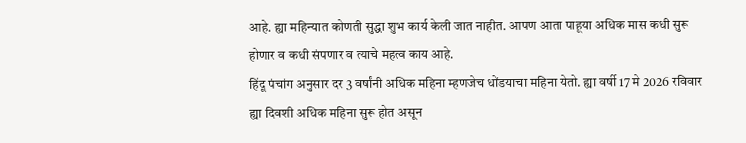आहे. ह्या महिन्यात कोणती सुद्धा शुभ कार्य केली जात नाहीत. आपण आता पाहूया अधिक मास कधी सुरू होणार व कधी संपणार व त्याचे महत्व काय आहे.
हिंदू पंचांग अनुसार दर 3 वर्षांनी अधिक महिना म्हणजेच धोंडयाचा महिना येतो. ह्या वर्षी 17 मे 2026 रविवार ह्या दिवशी अधिक महिना सुरू होत असून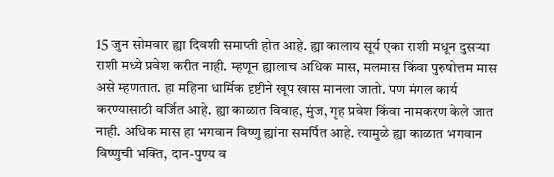15 जुन सोमवार ह्या दिवशी समाप्ती होत आहे. ह्या कालाय सूर्य एका राशी मधून दुसऱ्या राशी मध्ये प्रवेश करीत नाही. म्हणून ह्यालाच अधिक मास, मलमास किंवा पुरुषोत्तम मास असे म्हणतात. हा महिना धार्मिक दृष्टीने खूप खास मानला जातो. पण मंगल कार्य करण्यासाठी वर्जित आहे. ह्या काळात विवाह, मुंज, गृह प्रवेश किंवा नामकरण केले जात नाही. अधिक मास हा भगवान विष्णु ह्यांना समर्पित आहे. त्यामुळे ह्या काळात भगवान विष्णुची भक्ति, दान-पुण्य व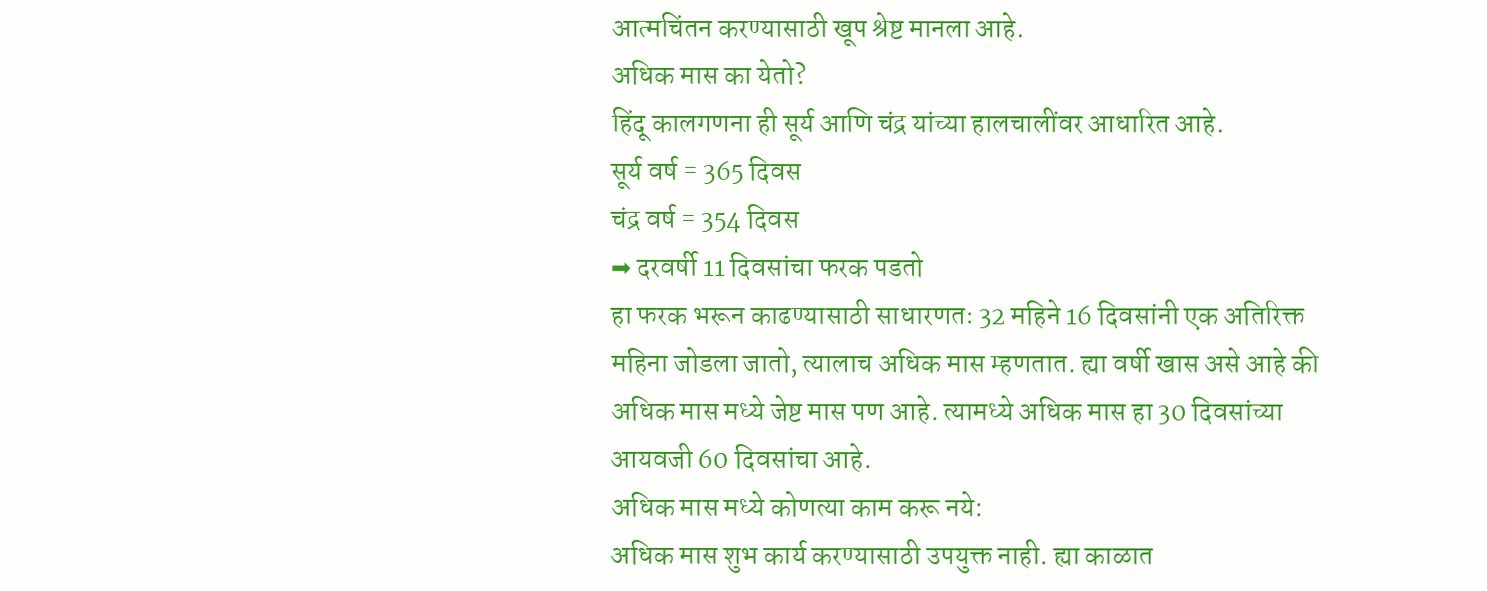आत्मचिंतन करण्यासाठी खूप श्रेष्ट मानला आहे.
अधिक मास का येतो?
हिंदू कालगणना ही सूर्य आणि चंद्र यांच्या हालचालींवर आधारित आहे.
सूर्य वर्ष = 365 दिवस
चंद्र वर्ष = 354 दिवस
➡ दरवर्षी 11 दिवसांचा फरक पडतो
हा फरक भरून काढण्यासाठी साधारणतः 32 महिने 16 दिवसांनी एक अतिरिक्त महिना जोडला जातो, त्यालाच अधिक मास म्हणतात. ह्या वर्षी खास असे आहे की अधिक मास मध्ये जेष्ट मास पण आहे. त्यामध्ये अधिक मास हा 30 दिवसांच्या आयवजी 60 दिवसांचा आहे.
अधिक मास मध्ये कोणत्या काम करू नये:
अधिक मास शुभ कार्य करण्यासाठी उपयुक्त नाही. ह्या काळात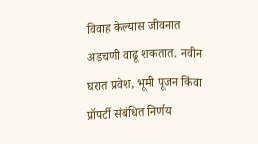विवाह केल्यास जीवनात अडचणी वाढू शकतात. नवीन घरात प्रवेश, भूमी पूजन किंवा प्रॉपर्टी संबंधित निर्णय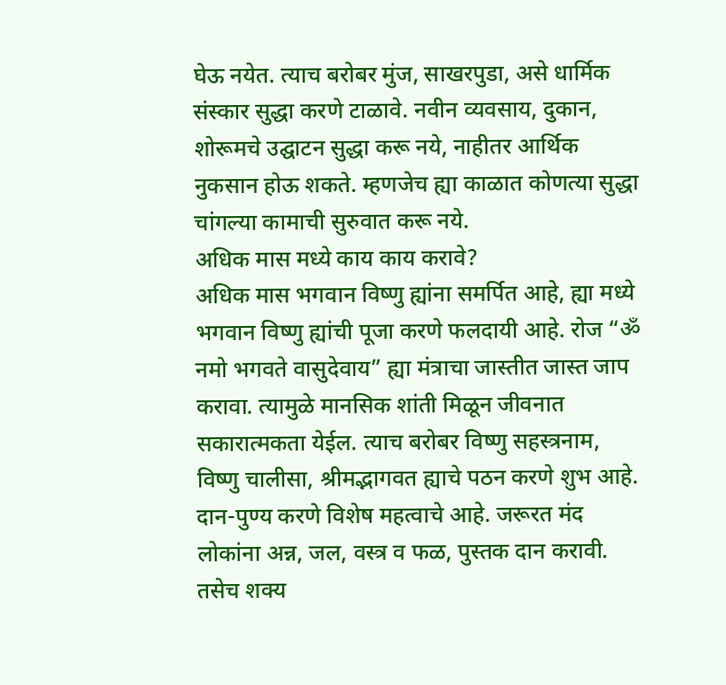घेऊ नयेत. त्याच बरोबर मुंज, साखरपुडा, असे धार्मिक संस्कार सुद्धा करणे टाळावे. नवीन व्यवसाय, दुकान, शोरूमचे उद्घाटन सुद्धा करू नये, नाहीतर आर्थिक नुकसान होऊ शकते. म्हणजेच ह्या काळात कोणत्या सुद्धा चांगल्या कामाची सुरुवात करू नये.
अधिक मास मध्ये काय काय करावे?
अधिक मास भगवान विष्णु ह्यांना समर्पित आहे, ह्या मध्ये भगवान विष्णु ह्यांची पूजा करणे फलदायी आहे. रोज “ॐ नमो भगवते वासुदेवाय” ह्या मंत्राचा जास्तीत जास्त जाप करावा. त्यामुळे मानसिक शांती मिळून जीवनात सकारात्मकता येईल. त्याच बरोबर विष्णु सहस्त्रनाम, विष्णु चालीसा, श्रीमद्भागवत ह्याचे पठन करणे शुभ आहे. दान-पुण्य करणे विशेष महत्वाचे आहे. जरूरत मंद लोकांना अन्न, जल, वस्त्र व फळ, पुस्तक दान करावी. तसेच शक्य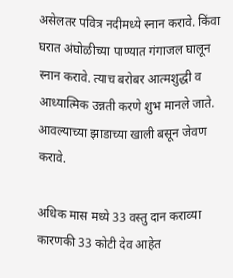असेलतर पवित्र नदीमध्ये स्नान करावे. किंवा घरात अंघोळीच्या पाण्यात गंगाजल घालून स्नान करावे. त्याच बरोबर आत्मशुद्धी व आध्यात्मिक उन्नती करणे शुभ मानले जाते. आवल्याच्या झाडाच्या खाली बसून जेवण करावे.

अधिक मास मध्ये 33 वस्तु दान कराव्या कारणकी 33 कोटी देव आहेत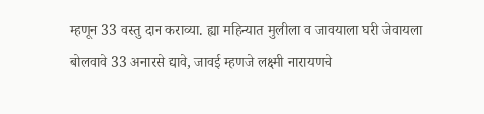म्हणून 33 वस्तु दान कराव्या. ह्या महिन्यात मुलीला व जावयाला घरी जेवायला बोलवावे 33 अनारसे द्यावे, जावई म्हणजे लक्ष्मी नारायणचे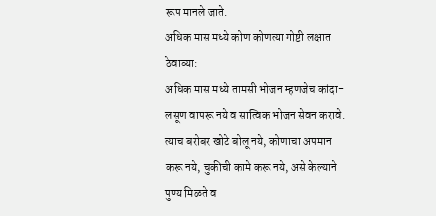रूप मानले जाते.
अधिक मास मध्ये कोण कोणत्या गोष्टी लक्षात ठेवाव्या:
अधिक मास मध्ये तामसी भोजन म्हणजेच कांदा-लसूण वापरू नये व सात्विक भोजन सेवन करावे. त्याच बरोबर खोटे बोलू नये, कोणाचा अपमान करू नये, चुकीची कामे करू नये, असे केल्याने पुण्य मिळते व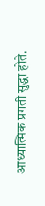आध्यात्मिक प्रगती सुद्धा होते.